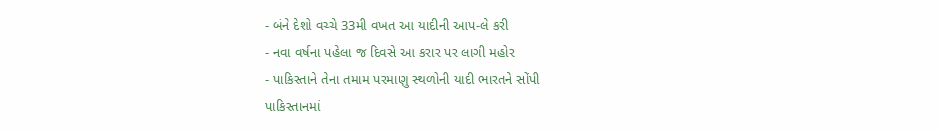- બંને દેશો વચ્ચે 33મી વખત આ યાદીની આપ-લે કરી
- નવા વર્ષના પહેલા જ દિવસે આ કરાર પર લાગી મહોર
- પાકિસ્તાને તેના તમામ પરમાણુ સ્થળોની યાદી ભારતને સોંપી
પાકિસ્તાનમાં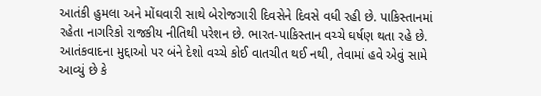આતંકી હુમલા અને મોંઘવારી સાથે બેરોજગારી દિવસેને દિવસે વધી રહી છે. પાકિસ્તાનમાં રહેતા નાગરિકો રાજકીય નીતિથી પરેશન છે. ભારત-પાકિસ્તાન વચ્ચે ઘર્ષણ થતા રહે છે. આતંકવાદના મુદ્દાઓ પર બંને દેશો વચ્ચે કોઈ વાતચીત થઈ નથી, તેવામાં હવે એવું સામે આવ્યું છે કે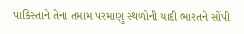પાકિસ્તાને તેના તમામ પરમાણુ સ્થળોની યાદી ભારતને સોંપી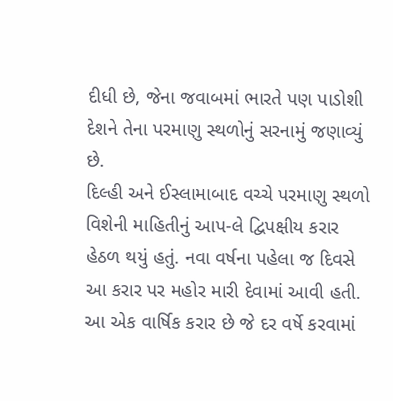દીધી છે, જેના જવાબમાં ભારતે પણ પાડોશી દેશને તેના પરમાણુ સ્થળોનું સરનામું જણાવ્યું છે.
દિલ્હી અને ઈસ્લામાબાદ વચ્ચે પરમાણુ સ્થળો વિશેની માહિતીનું આપ-લે દ્વિપક્ષીય કરાર હેઠળ થયું હતું. નવા વર્ષના પહેલા જ દિવસે આ કરાર પર મહોર મારી દેવામાં આવી હતી. આ એક વાર્ષિક કરાર છે જે દર વર્ષે કરવામાં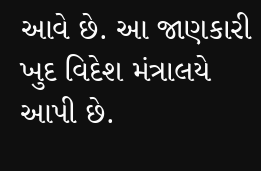આવે છે. આ જાણકારી ખુદ વિદેશ મંત્રાલયે આપી છે.